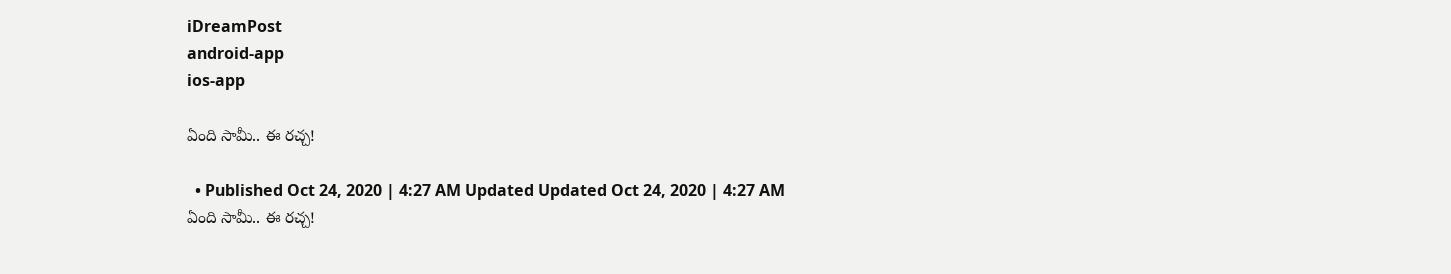iDreamPost
android-app
ios-app

ఏంది సామీ.. ఈ రచ్చ!

  • Published Oct 24, 2020 | 4:27 AM Updated Updated Oct 24, 2020 | 4:27 AM
ఏంది సామీ.. ఈ రచ్చ!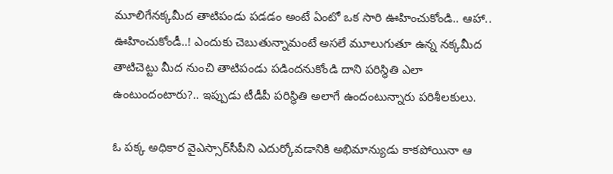మూలిగేనక్కమీద తాటిపండు పడడం అంటే ఏంటో ఒక సారి ఊహించుకోండి.. ఆహా.. ఊహించుకోండీ..! ఎందుకు చెబుతున్నామంటే అసలే మూలుగుతూ ఉన్న నక్కమీద తాటిచెట్టు మీద నుంచి తాటిపండు పడిందనుకోండి దాని పరిస్థితి ఎలా ఉంటుందంటారు?.. ఇప్పుడు టీడీపీ పరిస్థితి అలాగే ఉందంటున్నారు పరిశీలకులు.

ఓ పక్క అధికార వైఎస్సార్‌సీపీని ఎదుర్కోవడానికి అభిమాన్యుడు కాకపోయినా ఆ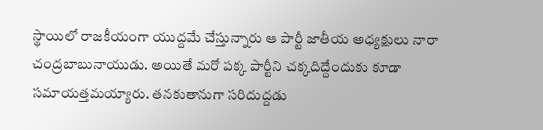స్థాయిలో రాజకీయంగా యుద్దమే చేస్తున్నారు ఆ పార్టీ జాతీయ అధ్యక్షులు నారా చంద్రబాబునాయుడు. అయితే మరో పక్క పార్టీని చక్కదిద్దేందుకు కూడా సమాయత్తమయ్యారు. తనకుతానుగా సరిదుద్దడు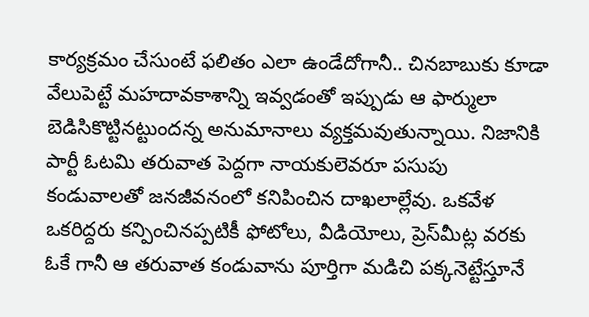కార్యక్రమం చేసుంటే ఫలితం ఎలా ఉండేదోగానీ.. చినబాబుకు కూడా వేలుపెట్టే మహదావకాశాన్ని ఇవ్వడంతో ఇప్పుడు ఆ ఫార్ములా బెడిసికొట్టినట్టుందన్న అనుమానాలు వ్యక్తమవుతున్నాయి. నిజానికి పార్టీ ఓటమి తరువాత పెద్దగా నాయకులెవరూ పసుపు కండువాలతో జనజీవనంలో కనిపించిన దాఖలాల్లేవు. ఒకవేళ ఒకరిద్దరు కన్పించినప్పటికీ ఫోటోలు, వీడియోలు, ప్రెస్‌మీట్ల వరకు ఓకే గానీ ఆ తరువాత కండువాను పూర్తిగా మడిచి పక్కనెట్టేస్తూనే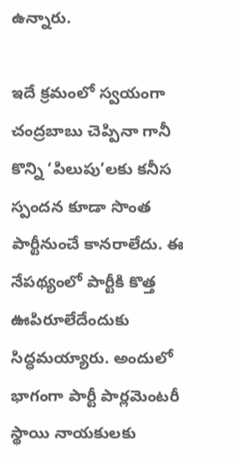ఉన్నారు.

ఇదే క్రమంలో స్వయంగా చంద్రబాబు చెప్పినా గానీ కొన్ని ‘పిలుపు’లకు కనీస స్పందన కూడా సొంత పార్టీనుంచే కానరాలేదు. ఈ నేపథ్యంలో పార్టీకి కొత్త ఊపిరూలేదేందుకు సిద్ధమయ్యారు. అందులో భాగంగా పార్టీ పార్లమెంటరీ స్థాయి నాయకులకు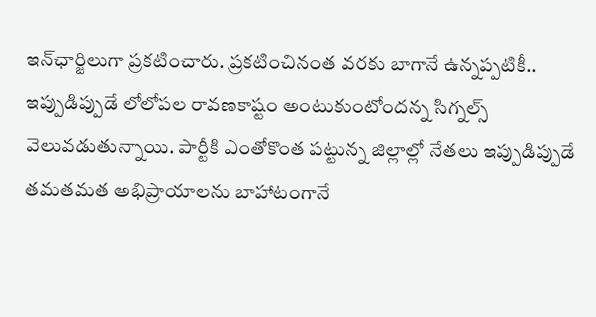ఇన్‌ఛార్జిలుగా ప్రకటించారు. ప్రకటించినంత వరకు బాగానే ఉన్నప్పటికీ.. ఇప్పుడిప్పుడే లోలోపల రావణకాష్టం అంటుకుంటోందన్న సిగ్నల్స్‌ వెలువడుతున్నాయి. పార్టీకి ఎంతోకొంత పట్టున్న జిల్లాల్లో నేతలు ఇప్పుడిప్పుడే తమతమత అభిప్రాయాలను బాహాటంగానే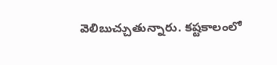వెలిబుచ్చుతున్నారు. కష్టకాలంలో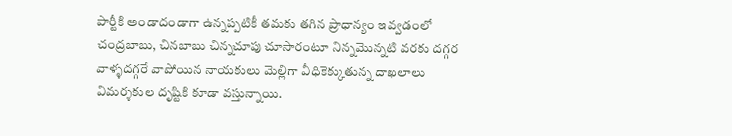పార్టీకి అండాదండాగా ఉన్నప్పటికీ తమకు తగిన ప్రాధాన్యం ఇవ్వడంలో చంద్రబాబు, చినబాబు చిన్నచూపు చూసారంటూ నిన్నమొన్నటి వరకు దగ్గర వాళ్ళదగ్గరే వాపోయిన నాయకులు మెల్లిగా వీధికెక్కుతున్న దాఖలాలు విమర్శకుల దృష్టికి కూడా వస్తున్నాయి.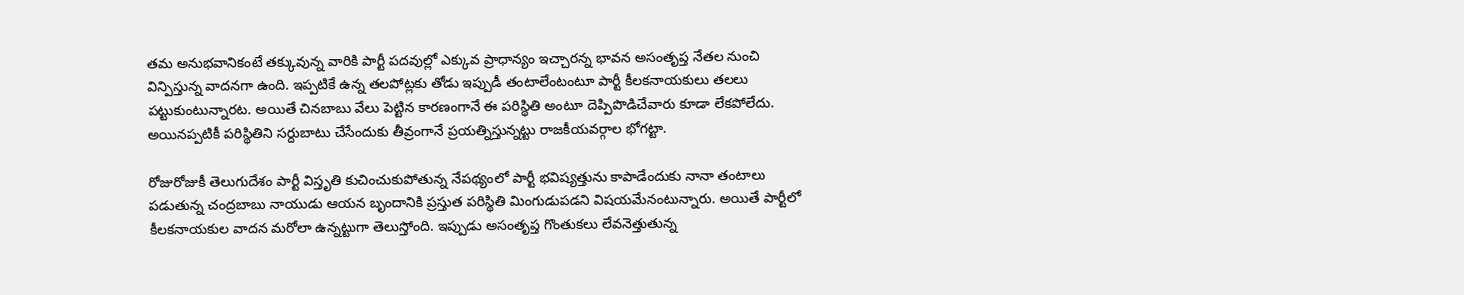తమ అనుభవానికంటే తక్కువున్న వారికి పార్టీ పదవుల్లో ఎక్కువ ప్రాధాన్యం ఇచ్చారన్న భావన అసంతృప్త నేతల నుంచి విన్పిస్తున్న వాదనగా ఉంది. ఇప్పటికే ఉన్న తలపోట్లకు తోడు ఇప్పుడీ తంటాలేంటంటూ పార్టీ కీలకనాయకులు తలలు పట్టుకుంటున్నారట. అయితే చినబాబు వేలు పెట్టిన కారణంగానే ఈ పరిస్థితి అంటూ దెప్పిపొడిచేవారు కూడా లేకపోలేదు. అయినప్పటికీ పరిస్థితిని సర్దుబాటు చేసేందుకు తీవ్రంగానే ప్రయత్నిస్తున్నట్టు రాజకీయవర్గాల భోగట్టా.

రోజురోజుకీ తెలుగుదేశం పార్టీ విస్తృతి కుచించుకుపోతున్న నేపథ్యంలో పార్టీ భవిష్యత్తును కాపాడేందుకు నానా తంటాలు పడుతున్న చంద్రబాబు నాయుడు ఆయన బృందానికి ప్రస్తుత పరిస్థితి మింగుడుపడని విషయమేనంటున్నారు. అయితే పార్టీలో కీలకనాయకుల వాదన మరోలా ఉన్నట్టుగా తెలుస్తోంది. ఇప్పుడు అసంతృప్త గొంతుకలు లేవనెత్తుతున్న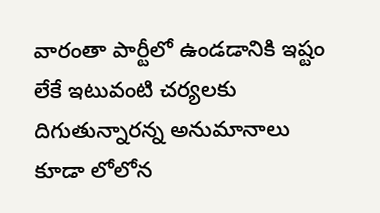వారంతా పార్టీలో ఉండడానికి ఇష్టం లేకే ఇటువంటి చర్యలకు దిగుతున్నారన్న అనుమానాలు కూడా లోలోన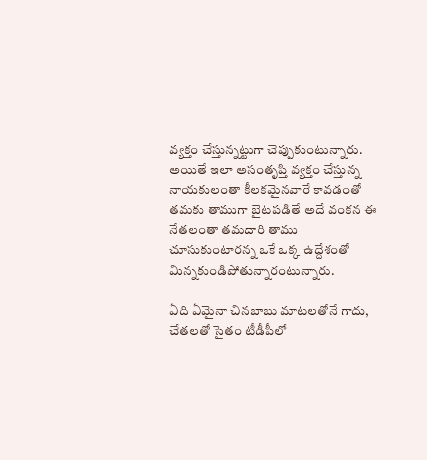వ్యక్తం చేస్తున్నట్టుగా చెప్పుకుంటున్నారు. అయితే ఇలా అసంతృప్తి వ్యక్తం చేస్తున్న నాయకులంతా కీలకమైనవారే కావడంతో తమకు తాముగా బైటపడితే అదే వంకన ఈ నేతలంతా తమదారి తాము చూసుకుంటారన్న ఒకే ఒక్క ఉద్దేశంతో మిన్నకుండిపోతున్నారంటున్నారు.

ఏది ఏమైనా చినబాబు మాటలతోనే గాదు, చేతలతో సైతం టీడీపీలో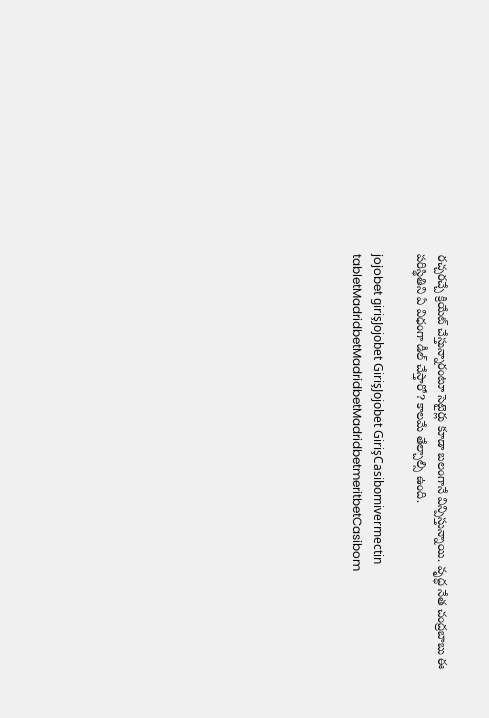రచ్చరచ్చే క్రియేట్‌ చేస్తున్నారంటూ సెటైర్లు కూడా బలంగానే విన్పిస్తున్నాయి. వృద్ధ నేత చంద్రబాబు ఈ పరిస్థితిని ఏ విధంగా డీల్‌ చేస్తారో? కాలమే తేల్చాల్సి ఉంది.

jojobet girişJojobet GirişJojobet GirişCasibomivermectin tabletMadridbetMadridbetMadridbetmeritbetCasibom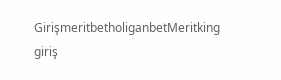GirişmeritbetholiganbetMeritking giriş